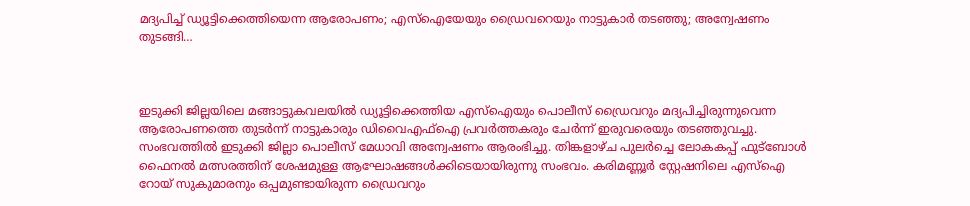മദ്യപിച്ച് ഡ്യൂട്ടിക്കെത്തിയെന്ന ആരോപണം; എസ്‌ഐയേയും ഡ്രൈവറെയും നാട്ടുകാർ തടഞ്ഞു; അന്വേഷണം തുടങ്ങി…



ഇടുക്കി ജില്ലയിലെ മങ്ങാട്ടുകവലയിൽ ഡ്യൂട്ടിക്കെത്തിയ എസ്‌ഐയും പൊലീസ് ഡ്രൈവറും മദ്യപിച്ചിരുന്നുവെന്ന ആരോപണത്തെ തുടർന്ന് നാട്ടുകാരും ഡിവൈഎഫ്ഐ പ്രവർത്തകരും ചേർന്ന് ഇരുവരെയും തടഞ്ഞുവച്ചു. സംഭവത്തിൽ ഇടുക്കി ജില്ലാ പൊലീസ് മേധാവി അന്വേഷണം ആരംഭിച്ചു. തിങ്കളാഴ്ച പുലർച്ചെ ലോകകപ്പ് ഫുട്ബോൾ ഫൈനൽ മത്സരത്തിന് ശേഷമുള്ള ആഘോഷങ്ങൾക്കിടെയായിരുന്നു സംഭവം. കരിമണ്ണൂർ സ്റ്റേഷനിലെ എസ്‌ഐ റോയ് സുകുമാരനും ഒപ്പമുണ്ടായിരുന്ന ഡ്രൈവറും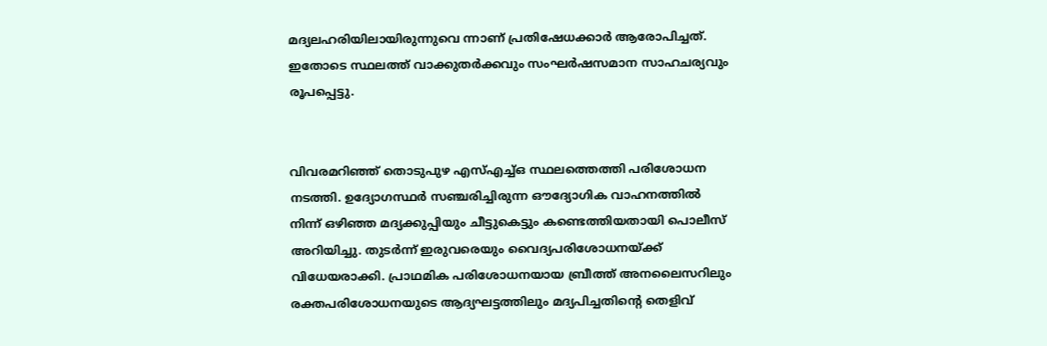മദ്യലഹരിയിലായിരുന്നുവെ ന്നാണ് പ്രതിഷേധക്കാർ ആരോപിച്ചത്. ഇതോടെ സ്ഥലത്ത് വാക്കുതർക്കവും സംഘർഷസമാന സാഹചര്യവും രൂപപ്പെട്ടു.


വിവരമറിഞ്ഞ് തൊടുപുഴ എസ്‌എച്ച്‌ഒ സ്ഥലത്തെത്തി പരിശോധന നടത്തി. ഉദ്യോഗസ്ഥർ സഞ്ചരിച്ചിരുന്ന ഔദ്യോഗിക വാഹനത്തിൽ നിന്ന് ഒഴിഞ്ഞ മദ്യക്കുപ്പിയും ചീട്ടുകെട്ടും കണ്ടെത്തിയതായി പൊലീസ് അറിയിച്ചു. തുടർന്ന് ഇരുവരെയും വൈദ്യപരിശോധനയ്ക്ക് വിധേയരാക്കി. പ്രാഥമിക പരിശോധനയായ ബ്രീത്ത് അനലൈസറിലും രക്തപരിശോധനയുടെ ആദ്യഘട്ടത്തിലും മദ്യപിച്ചതിന്റെ തെളിവ്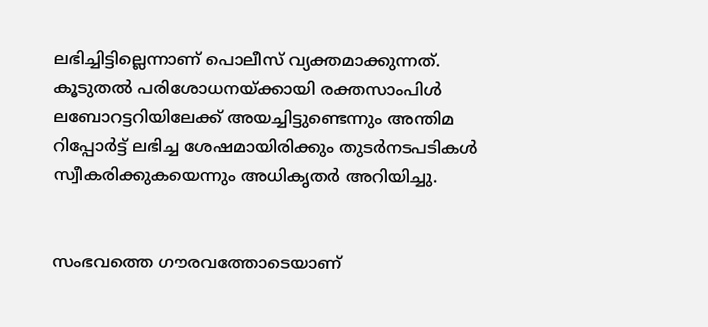ലഭിച്ചിട്ടില്ലെന്നാണ് പൊലീസ് വ്യക്തമാക്കുന്നത്. കൂടുതൽ പരിശോധനയ്ക്കായി രക്തസാംപിൾ ലബോറട്ടറിയിലേക്ക് അയച്ചിട്ടുണ്ടെന്നും അന്തിമ റിപ്പോർട്ട് ലഭിച്ച ശേഷമായിരിക്കും തുടർനടപടികൾ സ്വീകരിക്കുകയെന്നും അധികൃതർ അറിയിച്ചു.


സംഭവത്തെ ഗൗരവത്തോടെയാണ്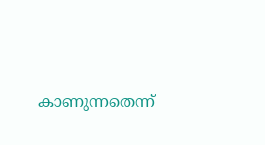കാണുന്നതെന്ന്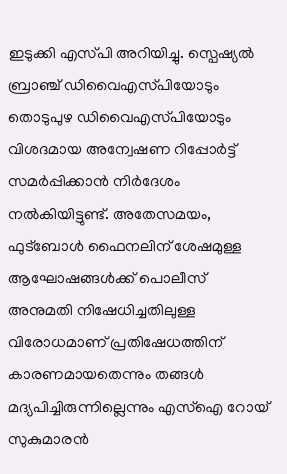ഇടുക്കി എസ്‌പി അറിയിച്ചു. സ്പെഷ്യൽ ബ്രാഞ്ച് ഡിവൈഎസ്‌പിയോടും തൊടുപുഴ ഡിവൈഎസ്‌പിയോടും വിശദമായ അന്വേഷണ റിപ്പോർട്ട് സമർപ്പിക്കാൻ നിർദേശം നൽകിയിട്ടുണ്ട്. അതേസമയം, ഫുട്ബോൾ ഫൈനലിന് ശേഷമുള്ള ആഘോഷങ്ങൾക്ക് പൊലീസ് അനുമതി നിഷേധിച്ചതിലുള്ള വിരോധമാണ് പ്രതിഷേധത്തിന് കാരണമായതെന്നും തങ്ങൾ മദ്യപിച്ചിരുന്നില്ലെന്നും എസ്‌ഐ റോയ് സുകുമാരൻ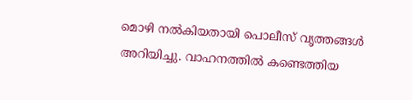മൊഴി നൽകിയതായി പൊലീസ് വൃത്തങ്ങൾ അറിയിച്ചു. വാഹനത്തിൽ കണ്ടെത്തിയ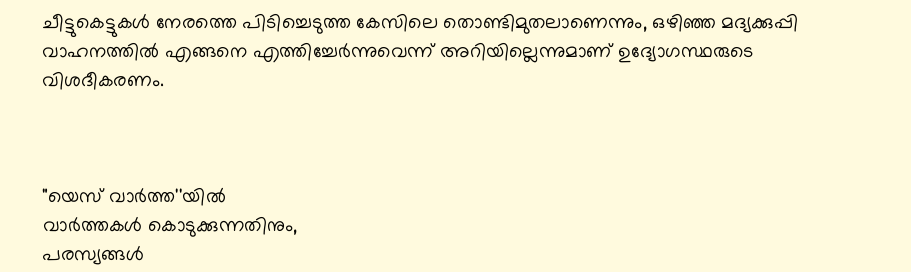ചീട്ടുകെട്ടുകൾ നേരത്തെ പിടിച്ചെടുത്ത കേസിലെ തൊണ്ടിമുതലാണെന്നും, ഒഴിഞ്ഞ മദ്യക്കുപ്പി വാഹനത്തിൽ എങ്ങനെ എത്തിച്ചേർന്നുവെന്ന് അറിയില്ലെന്നുമാണ് ഉദ്യോഗസ്ഥരുടെ വിശദീകരണം.



"യെസ് വാർത്ത''യിൽ
വാർത്തകൾ കൊടുക്കുന്നതിനും,
പരസ്യങ്ങൾ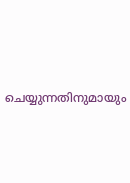ചെയ്യുന്നതിനുമായും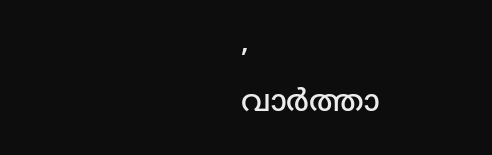,
വാർത്താ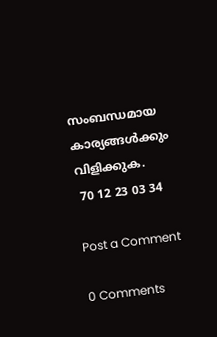സംബന്ധമായ കാര്യങ്ങൾക്കും
വിളിക്കുക.
 70 12 23 03 34

Post a Comment

0 Comments